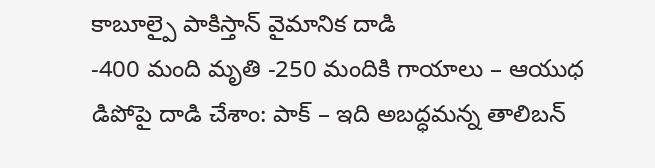కాబూల్పై పాకిస్తాన్ వైమానిక దాడి
-400 మంది మృతి -250 మందికి గాయాలు – ఆయుధ డిపోపై దాడి చేశాం: పాక్ – ఇది అబద్ధమన్న తాలిబన్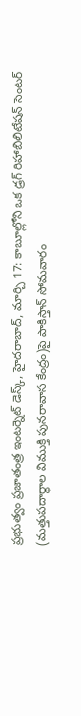ప్రభుత్వం ప్రజాతంత్ర ఇంటర్నెట్ డెస్క్, హైదరాబాద్, మార్చి 17: కాబూల్లోని ఒక డ్రగ్ రిహాబిలిటేషన్ సెంటర్ (మత్తుపదార్థాల విముక్తి పునరావాస కేంద్రం)పై పాకిస్తాన్ సోమవారం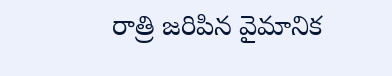రాత్రి జరిపిన వైమానిక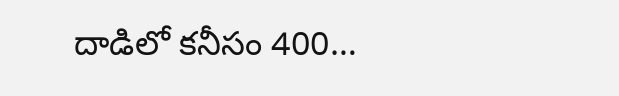దాడిలో కనీసం 400…